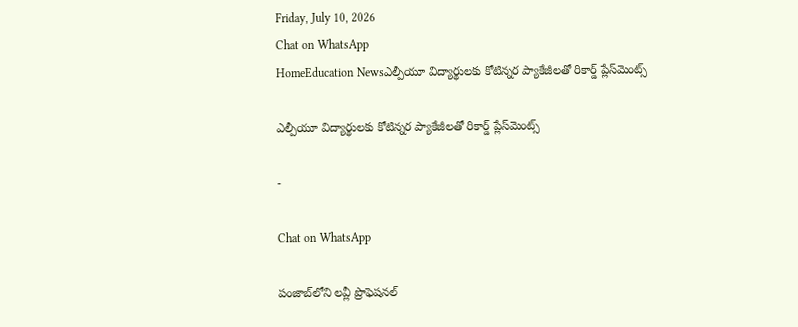Friday, July 10, 2026
Chat on WhatsApp
HomeEducation Newsఎల్పీయూ విద్యార్థులకు కోటిన్నర ప్యాకేజీలతో రికార్డ్ ప్లేస్‌మెంట్స్

ఎల్పీయూ విద్యార్థులకు కోటిన్నర ప్యాకేజీలతో రికార్డ్ ప్లేస్‌మెంట్స్

-

Chat on WhatsApp

పంజాబ్‌లోని లవ్లీ ప్రొఫెషనల్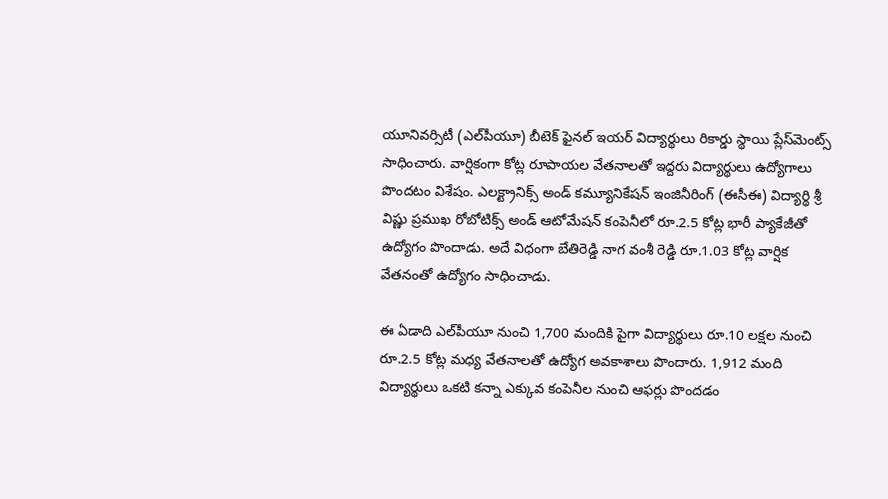యూనివర్సిటీ (ఎల్‌పీయూ) బీటెక్ ఫైనల్ ఇయర్ విద్యార్థులు రికార్డు స్థాయి ప్లేస్‌మెంట్స్ సాధించారు. వార్షికంగా కోట్ల రూపాయల వేతనాలతో ఇద్దరు విద్యార్థులు ఉద్యోగాలు పొందటం విశేషం. ఎలక్ట్రానిక్స్ అండ్ కమ్యూనికేషన్ ఇంజినీరింగ్ (ఈసీఈ) విద్యార్థి శ్రీ విష్ణు ప్రముఖ రోబోటిక్స్ అండ్ ఆటోమేషన్ కంపెనీలో రూ.2.5 కోట్ల భారీ ప్యాకేజీతో ఉద్యోగం పొందాడు. అదే విధంగా బేతిరెడ్డి నాగ వంశీ రెడ్డి రూ.1.03 కోట్ల వార్షిక వేతనంతో ఉద్యోగం సాధించాడు.

ఈ ఏడాది ఎల్‌పీయూ నుంచి 1,700 మందికి పైగా విద్యార్థులు రూ.10 లక్షల నుంచి రూ.2.5 కోట్ల మధ్య వేతనాలతో ఉద్యోగ అవకాశాలు పొందారు. 1,912 మంది విద్యార్థులు ఒకటి కన్నా ఎక్కువ కంపెనీల నుంచి ఆఫర్లు పొందడం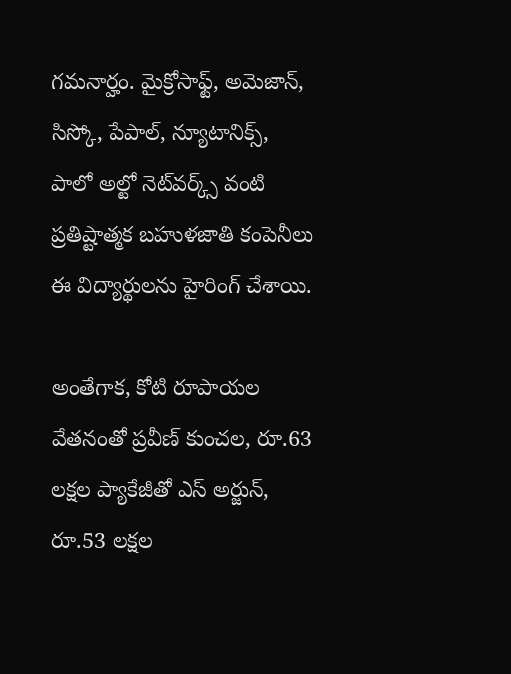గమనార్హం. మైక్రోసాఫ్ట్, అమెజాన్, సిస్కో, పేపాల్, న్యూటానిక్స్, పాలో అల్టో నెట్‌వర్క్స్ వంటి ప్రతిష్టాత్మక బహుళజాతి కంపెనీలు ఈ విద్యార్థులను హైరింగ్ చేశాయి.

అంతేగాక, కోటి రూపాయల వేతనంతో ప్రవీణ్ కుంచల, రూ.63 లక్షల ప్యాకేజీతో ఎస్ అర్జున్, రూ.53 లక్షల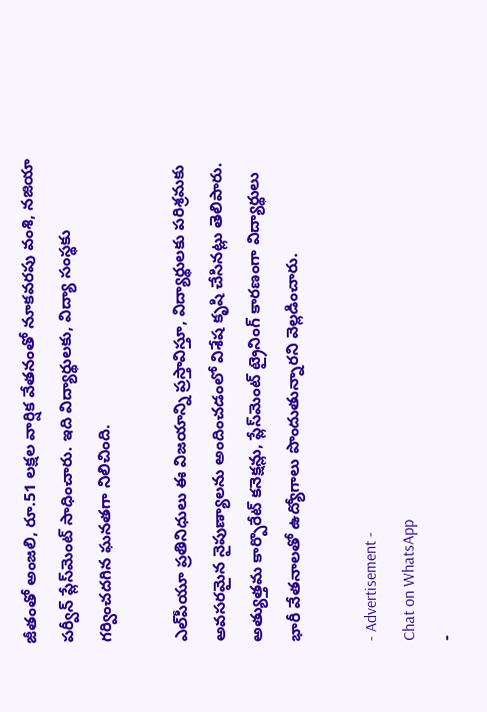జీతంతో అంజలి, రూ.51 లక్షల వార్షిక వేతనంతో నూకవరపు వంశి, నజియా పర్వీన్ ప్లేస్‌మెంట్ సాధించారు. ఇది విద్యార్థులకు, విద్యా సంస్థకు గర్వించదగిన ఘనతగా నిలిచింది.

ఎల్‌పీయూ ప్రతినిధులు ఈ విజయాన్ని ప్రస్తావిస్తూ, విద్యార్థులకు పరిశ్రమకు అవసరమైన నైపుణ్యాలను అందించడంలో విశేష కృషి చేసినట్లు తెలిపారు. అత్యుత్తమ కార్పొరేట్ కనెక్షన్లు, ప్లేస్‌మెంట్ ట్రైనింగ్ కారణంగా విద్యార్థులు భారీ వేతనాలతో ఉద్యోగాలు పొందుతున్నారని వెల్లడించారు.

- Advertisement -
Chat on WhatsApp
-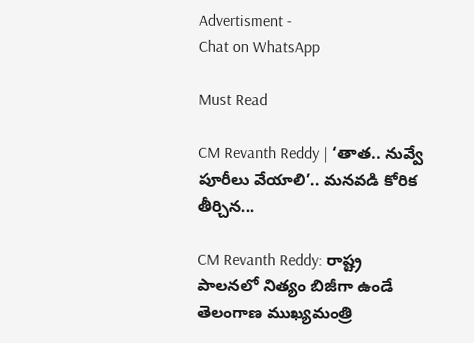Advertisment -
Chat on WhatsApp

Must Read

CM Revanth Reddy | ‘తాత.. నువ్వే పూరీలు వేయాలి’.. మనవడి కోరిక తీర్చిన...

CM Revanth Reddy: రాష్ట్ర పాలనలో నిత్యం బిజీగా ఉండే తెలంగాణ ముఖ్యమంత్రి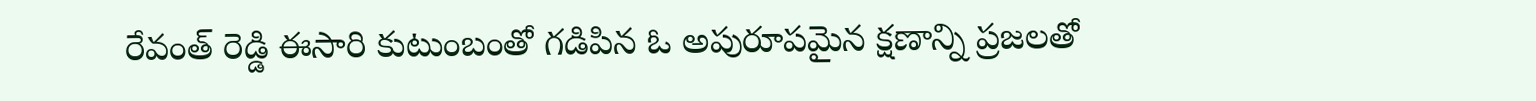రేవంత్ రెడ్డి ఈసారి కుటుంబంతో గడిపిన ఓ అపురూపమైన క్షణాన్ని ప్రజలతో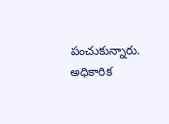పంచుకున్నారు. అధికారిక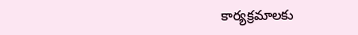కార్యక్రమాలకు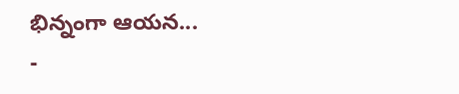భిన్నంగా ఆయన...
-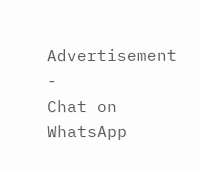Advertisement -
Chat on WhatsApp